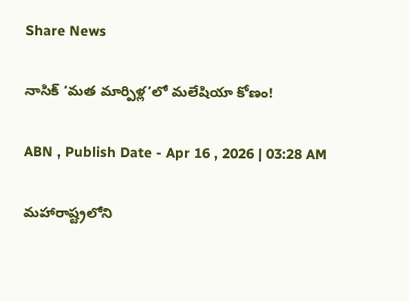Share News

నాసిక్‌ ‘మత మార్పిళ్ల’లో మలేషియా కోణం!

ABN , Publish Date - Apr 16 , 2026 | 03:28 AM

మహారాష్ట్రలోని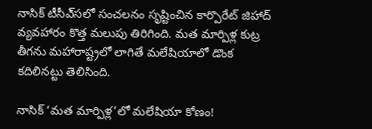నాసిక్‌ టీసీఎ్‌సలో సంచలనం సృష్టించిన కార్పొరేట్‌ జిహాద్‌ వ్యవహారం కొత్త మలుపు తిరిగింది. మత మార్పిళ్ల కుట్ర తీగను మహారాష్ట్రలో లాగితే మలేషియాలో డొంక కదిలినట్టు తెలిసింది.

నాసిక్‌ ‘మత మార్పిళ్ల’లో మలేషియా కోణం!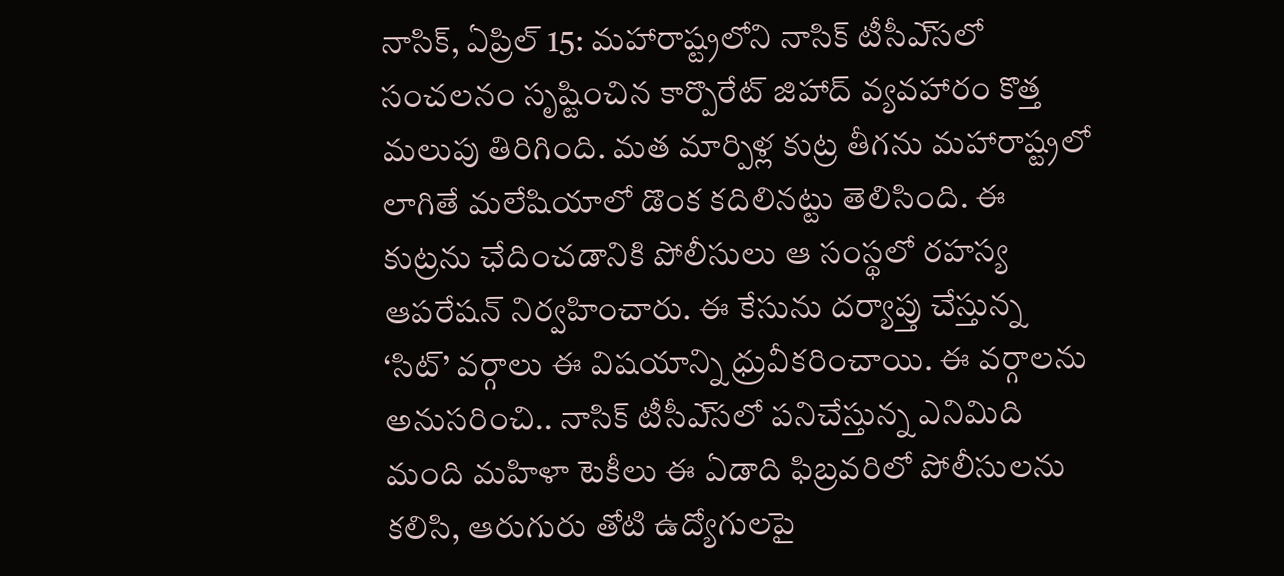నాసిక్‌, ఏప్రిల్‌ 15: మహారాష్ట్రలోని నాసిక్‌ టీసీఎ్‌సలో సంచలనం సృష్టించిన కార్పొరేట్‌ జిహాద్‌ వ్యవహారం కొత్త మలుపు తిరిగింది. మత మార్పిళ్ల కుట్ర తీగను మహారాష్ట్రలో లాగితే మలేషియాలో డొంక కదిలినట్టు తెలిసింది. ఈ కుట్రను ఛేదించడానికి పోలీసులు ఆ సంస్థలో రహస్య ఆపరేషన్‌ నిర్వహించారు. ఈ కేసును దర్యాప్తు చేస్తున్న ‘సిట్‌’ వర్గాలు ఈ విషయాన్ని ధ్రువీకరించాయి. ఈ వర్గాలను అనుసరించి.. నాసిక్‌ టీసీఎ్‌సలో పనిచేస్తున్న ఎనిమిది మంది మహిళా టెకీలు ఈ ఏడాది ఫిబ్రవరిలో పోలీసులను కలిసి, ఆరుగురు తోటి ఉద్యోగులపై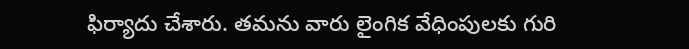ఫిర్యాదు చేశారు. తమను వారు లైంగిక వేధింపులకు గురి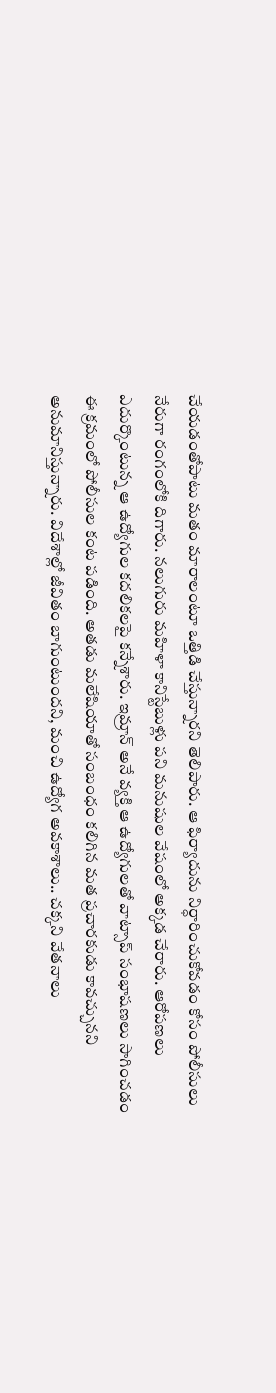చేయడంతోపాటు మతం మారాలంటూ ఒత్తిడి చేస్తున్నారని తెలిపారు. ఆ ఫిర్యాదును నిర్ధారించుకోవడం కోసం పోలీసులు నేరుగా రంగంలోకి దిగారు. నలుగురు మహిళా కానిస్టేబుళ్లు పని మనుషుల వేషంలో అక్కడ చేరారు. ఆరోపణలు ఎదుర్కొంటున్న ఆ ఉద్యోగుల కదలికలపై కన్నేశారు. ఇమ్రాన్‌ అనే వ్యక్తి ఆ ఉద్యోగులతో వాట్సాప్‌ సంభాషణలు సాగించడం ఈ క్రమంలో పోలీసుల కంట పడింది. అతడు మలేషియాతో సంబంధం కలిగిన మత ప్రచారకుడు కావచ్చునని అనుమానిస్తున్నారు. విదేశాల్లో జీవితం బాగుంటుందని, మంచి ఉద్యోగ అవకాశాలు.. చక్కని వేతనాలు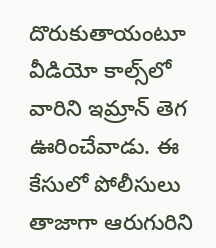దొరుకుతాయంటూ వీడియో కాల్స్‌లో వారిని ఇమ్రాన్‌ తెగ ఊరించేవాడు. ఈ కేసులో పోలీసులు తాజాగా ఆరుగురిని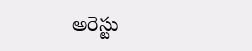అరెస్టు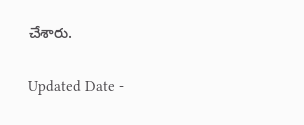చేశారు.

Updated Date -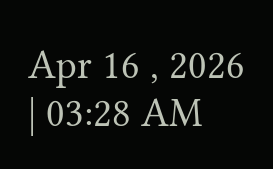Apr 16 , 2026 | 03:28 AM